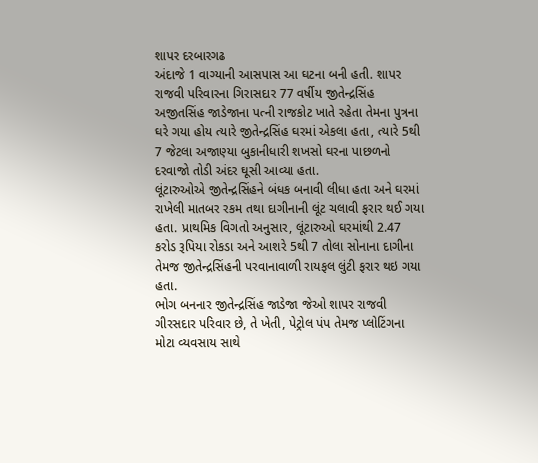શાપર દરબારગઢ
અંદાજે 1 વાગ્યાની આસપાસ આ ઘટના બની હતી. શાપર રાજવી પરિવારના ગિરાસદાર 77 વર્ષીય જીતેન્દ્રસિંહ અજીતસિંહ જાડેજાના પત્ની રાજકોટ ખાતે રહેતા તેમના પુત્રના ઘરે ગયા હોય ત્યારે જીતેન્દ્રસિંહ ઘરમાં એકલા હતા, ત્યારે 5થી 7 જેટલા અજાણ્યા બુકાનીધારી શખસો ઘરના પાછળનો દરવાજો તોડી અંદર ઘૂસી આવ્યા હતા.
લૂંટારુઓએ જીતેન્દ્રસિંહને બંધક બનાવી લીધા હતા અને ઘરમાં રાખેલી માતબર રકમ તથા દાગીનાની લૂંટ ચલાવી ફરાર થઈ ગયા હતા. પ્રાથમિક વિગતો અનુસાર, લૂંટારુઓ ઘરમાંથી 2.47 કરોડ રૂપિયા રોકડા અને આશરે 5થી 7 તોલા સોનાના દાગીના તેમજ જીતેન્દ્રસિંહની પરવાનાવાળી રાયફલ લુંટી ફરાર થઇ ગયા હતા.
ભોગ બનનાર જીતેન્દ્રસિંહ જાડેજા જેઓ શાપર રાજવી ગીરસદાર પરિવાર છે, તે ખેતી, પેટ્રોલ પંપ તેમજ પ્લોટિંગના મોટા વ્યવસાય સાથે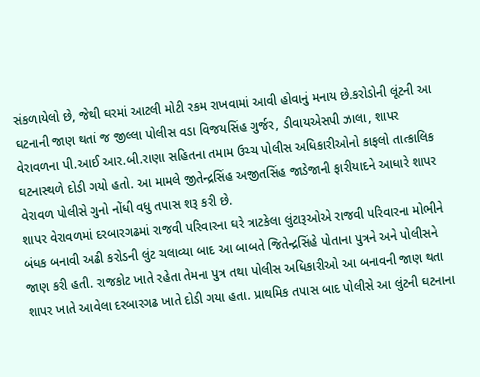સંકળાયેલો છે, જેથી ઘરમાં આટલી મોટી રકમ રાખવામાં આવી હોવાનું મનાય છે.કરોડોની લૂંટની આ ઘટનાની જાણ થતાં જ જીલ્લા પોલીસ વડા વિજયસિંહ ગુર્જર, ડીવાયએસપી ઝાલા, શાપર વેરાવળના પી.આઈ આર.બી.રાણા સહિતના તમામ ઉચ્ચ પોલીસ અધિકારીઓનો કાફલો તાત્કાલિક ઘટનાસ્થળે દોડી ગયો હતો. આ મામલે જીતેન્દ્રસિંહ અજીતસિંહ જાડેજાની ફારીયાદને આધારે શાપર વેરાવળ પોલીસે ગુનો નોંધી વધુ તપાસ શરૂ કરી છે.
શાપર વેરાવળમાં દરબારગઢમાં રાજવી પરિવારના ઘરે ત્રાટકેલા લુંટારૂઓએ રાજવી પરિવારના મોભીને બંધક બનાવી અઢી કરોડની લુંટ ચલાવ્યા બાદ આ બાબતે જિતેન્દ્રસિંહે પોતાના પુત્રને અને પોલીસને જાણ કરી હતી. રાજકોટ ખાતે રહેતા તેમના પુત્ર તથા પોલીસ અધિકારીઓ આ બનાવની જાણ થતા શાપર ખાતે આવેલા દરબારગઢ ખાતે દોડી ગયા હતા. પ્રાથમિક તપાસ બાદ પોલીસે આ લુંટની ઘટનાના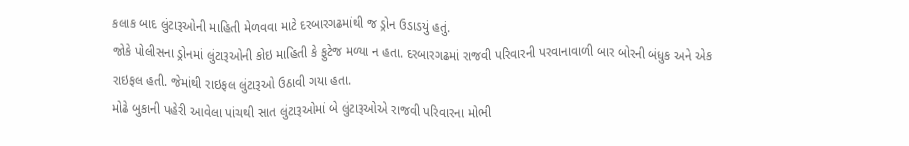કલાક બાદ લુંટારૂઓની માહિતી મેળવવા માટે દરબારગઢમાંથી જ ડ્રોન ઉડાડયું હતું.
જોકે પોલીસના ડ્રોનમાં લુંટારૂઓની કોઇ માહિતી કે ફુટેજ મળ્યા ન હતા. દરબારગઢમાં રાજવી પરિવારની પરવાનાવાળી બાર બોરની બંધુક અને એક રાઇફલ હતી. જેમાંથી રાઇફલ લુંટારૂઓ ઉઠાવી ગયા હતા.
મોઢે બુકાની પહેરી આવેલા પાંચથી સાત લુંટારૂઓમાં બે લુંટારૂઓએ રાજવી પરિવારના મોભી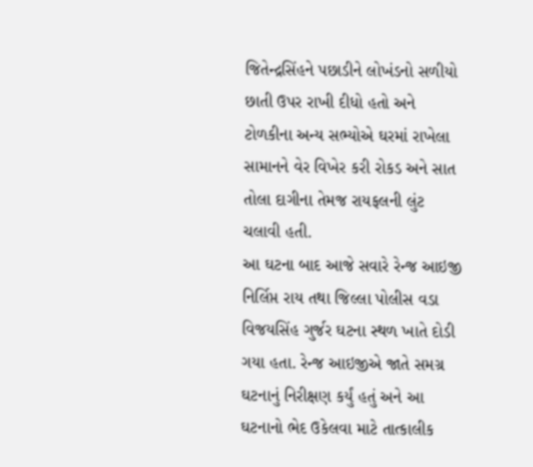જિતેન્દ્રસિંહને પછાડીને લોખંડનો સળીયો છાતી ઉપર રાખી દીધો હતો અને ટોળકીના અન્ય સભ્યોએ ઘરમાં રાખેલા સામાનને વેર વિખેર કરી રોકડ અને સાત તોલા દાગીના તેમજ રાયફલની લુંટ ચલાવી હતી.
આ ઘટના બાદ આજે સવારે રેન્જ આઇજી નિર્લિપ્ત રાય તથા જિલ્લા પોલીસ વડા વિજયસિંહ ગુર્જર ઘટના સ્થળ ખાતે દોડી ગયા હતા. રેન્જ આઇજીએ જાતે સમગ્ર ઘટનાનું નિરીક્ષણ કર્યું હતું અને આ ઘટનાનો ભેદ ઉકેલવા માટે તાત્કાલીક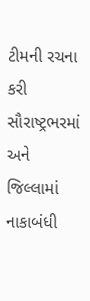ટીમની રચના કરી સૌરાષ્ટ્રભરમાં અને જિલ્લામાં નાકાબંધી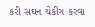કરી સઘન ચેકીંગ કરવા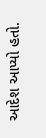આદેશ આપ્યો હતો.